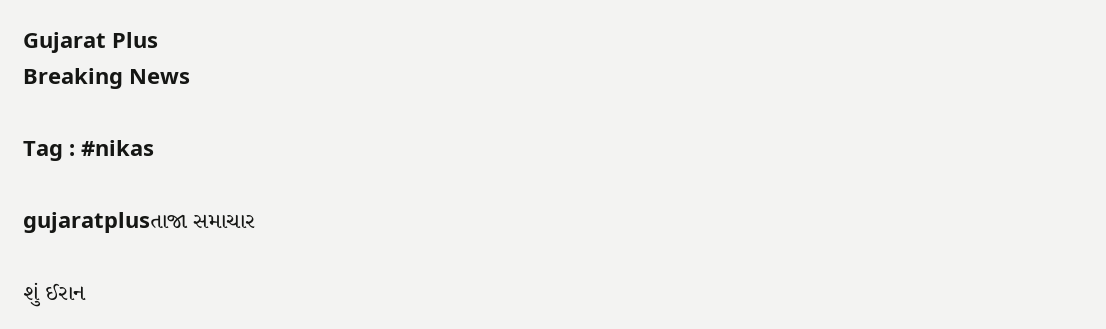Gujarat Plus
Breaking News

Tag : #nikas

gujaratplusતાજા સમાચાર

શું ઈરાન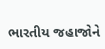ભારતીય જહાજોને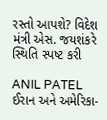રસ્તો આપશે? વિદેશ મંત્રી એસ. જયશંકરે સ્થિતિ સ્પષ્ટ કરી

ANIL PATEL
ઈરાન અને અમેરિકા-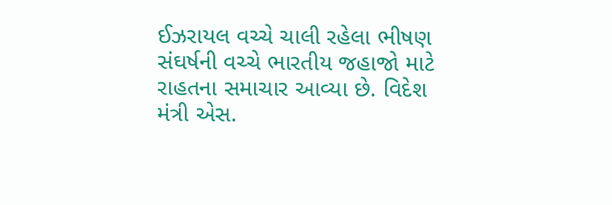ઈઝરાયલ વચ્ચે ચાલી રહેલા ભીષણ સંઘર્ષની વચ્ચે ભારતીય જહાજો માટે રાહતના સમાચાર આવ્યા છે. વિદેશ મંત્રી એસ.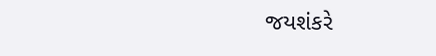જયશંકરે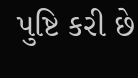પુષ્ટિ કરી છે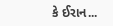કે ઈરાન...